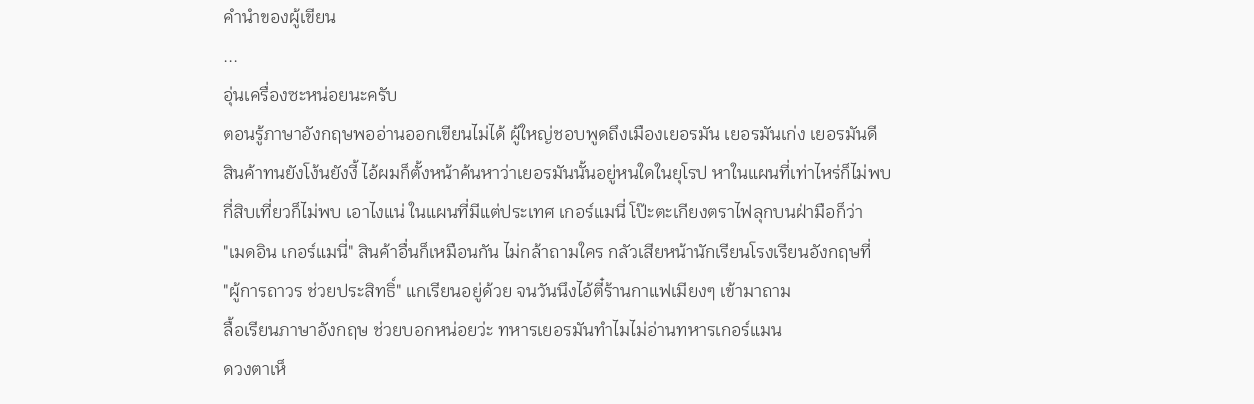คำนำของผู้เขียน
...
อุ่นเครื่องซะหน่อยนะครับ
ตอนรู้ภาษาอังกฤษพออ่านออกเขียนไม่ได้ ผู้ใหญ่ชอบพูดถึงเมืองเยอรมัน เยอรมันเก่ง เยอรมันดี
สินค้าทนยังโง้นยังงี้ ไอ้ผมก็ตั้งหน้าค้นหาว่าเยอรมันนั้นอยู่หนใดในยุโรป หาในแผนที่เท่าไหร่ก็ไม่พบ
กี่สิบเที่ยวก็ไม่พบ เอาไงแน่ ในแผนที่มีแต่ประเทศ เกอร์แมนี่ โป๊ะตะเกียงตราไฟลุกบนฝ่ามือก็ว่า
"เมดอิน เกอร์แมนี่" สินค้าอื่นก็เหมือนกัน ไม่กล้าถามใคร กลัวเสียหน้านักเรียนโรงเรียนอังกฤษที่
"ผู้การถาวร ช่วยประสิทธิ์" แกเรียนอยู่ด้วย จนวันนึงไอ้ตี๋ร้านกาแฟเมียงๆ เข้ามาถาม
ลื้อเรียนภาษาอังกฤษ ช่วยบอกหน่อยว่ะ ทหารเยอรมันทำไมไม่อ่านทหารเกอร์แมน
ดวงตาเห็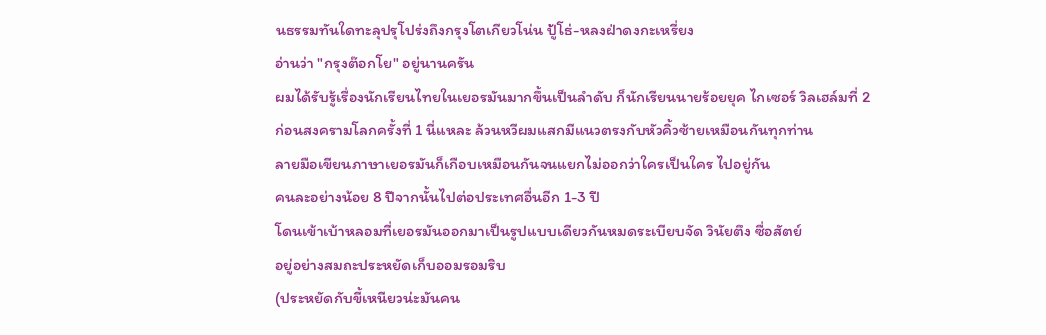นธรรมทันใดทะลุปรุโปร่งถึงกรุงโตเกียวโน่น ปู้โธ่-หลงฝ่าดงกะเหรี่ยง
อ่านว่า "กรุงต๊อกโย" อยู่นานครัน
ผมได้รับรู้เรื่องนักเรียนไทยในเยอรมันมากขึ้นเป็นลำดับ ก็นักเรียนนายร้อยยุค ไกเซอร์ วิลเฮล์มที่ 2
ก่อนสงครามโลกครั้งที่ 1 นี่แหละ ล้วนหวีผมแสกมีแนวตรงกับหัวคิ้วซ้ายเหมือนกันทุกท่าน
ลายมือเขียนภาษาเยอรมันก็เกือบเหมือนกันจนแยกไม่ออกว่าใครเป็นใคร ไปอยู่กัน
คนละอย่างน้อย 8 ปีจากนั้นไปต่อประเทศอื่นอีก 1-3 ปี
โดนเข้าเบ้าหลอมที่เยอรมันออกมาเป็นรูปแบบเดียวกันหมดระเบียบจัด วินัยตึง ซื่อสัตย์
อยู่อย่างสมถะประหยัดเก็บออมรอมริบ
(ประหยัดกับขี้เหนียวน่ะมันคน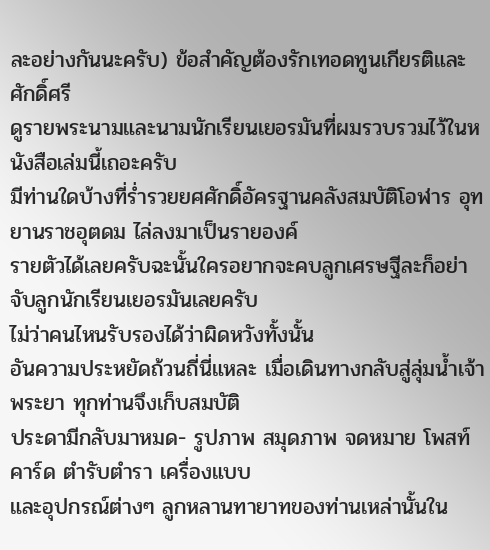ละอย่างกันนะครับ) ข้อสำคัญต้องรักเทอดทูนเกียรติและศักดิ์ศรี
ดูรายพระนามและนามนักเรียนเยอรมันที่ผมรวบรวมไว้ในหนังสือเล่มนี้เถอะครับ
มีท่านใดบ้างที่ร่ำรวยยศศักดิ์อัครฐานคลังสมบัติโอฬาร อุทยานราชอุตดม ไล่ลงมาเป็นรายองค์
รายตัวได้เลยครับฉะนั้นใครอยากจะคบลูกเศรษฐีละก็อย่าจับลูกนักเรียนเยอรมันเลยครับ
ไม่ว่าคนไหนรับรองได้ว่าผิดหวังทั้งนั้น
อันความประหยัดถ้วนถี่นี่แหละ เมื่อเดินทางกลับสู่ลุ่มน้ำเจ้าพระยา ทุกท่านจึงเก็บสมบัติ
ประดามีกลับมาหมด- รูปภาพ สมุดภาพ จดหมาย โพสท์คาร์ด ตำรับตำรา เครื่องแบบ
และอุปกรณ์ต่างๆ ลูกหลานทายาทของท่านเหล่านั้นใน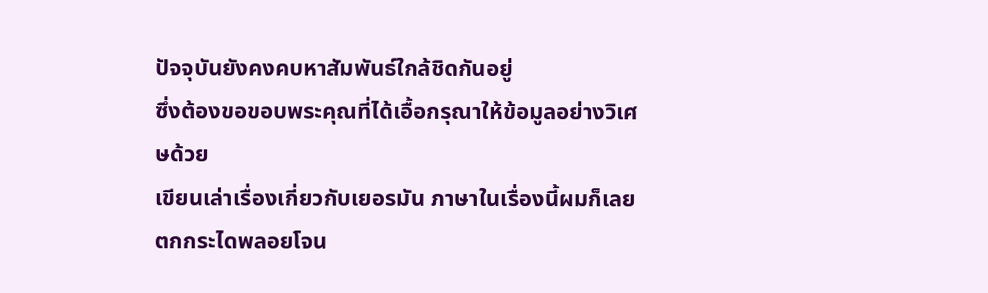ปัจจุบันยังคงคบหาสัมพันธ์ใกล้ชิดกันอยู่
ซึ่งต้องขอขอบพระคุณที่ได้เอื้อกรุณาให้ข้อมูลอย่างวิเศษด้วย
เขียนเล่าเรื่องเกี่ยวกับเยอรมัน ภาษาในเรื่องนี้ผมก็เลยตกกระไดพลอยโจน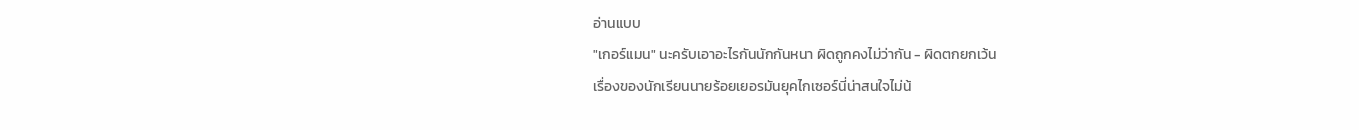อ่านแบบ
"เกอร์แมน" นะครับเอาอะไรกันนักกันหนา ผิดถูกคงไม่ว่ากัน - ผิดตกยกเว้น
เรื่องของนักเรียนนายร้อยเยอรมันยุคไกเซอร์นี่น่าสนใจไม่น้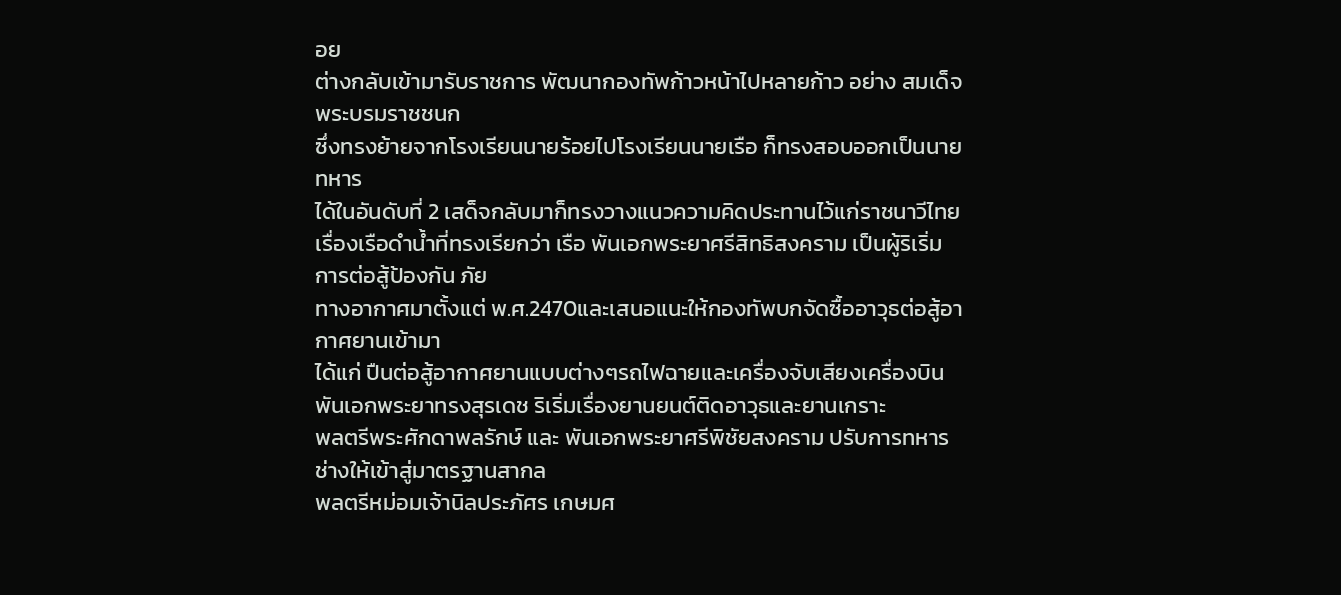อย
ต่างกลับเข้ามารับราชการ พัฒนากองทัพก้าวหน้าไปหลายก้าว อย่าง สมเด็จพระบรมราชชนก
ซึ่งทรงย้ายจากโรงเรียนนายร้อยไปโรงเรียนนายเรือ ก็ทรงสอบออกเป็นนายทหาร
ได้ในอันดับที่ 2 เสด็จกลับมาก็ทรงวางแนวความคิดประทานไว้แก่ราชนาวีไทย
เรื่องเรือดำน้ำที่ทรงเรียกว่า เรือ พันเอกพระยาศรีสิทธิสงคราม เป็นผู้ริเริ่มการต่อสู้ป้องกัน ภัย
ทางอากาศมาตั้งแต่ พ.ศ.2470และเสนอแนะให้กองทัพบกจัดซื้ออาวุธต่อสู้อากาศยานเข้ามา
ได้แก่ ปืนต่อสู้อากาศยานแบบต่างๆรถไฟฉายและเครื่องจับเสียงเครื่องบิน
พันเอกพระยาทรงสุรเดช ริเริ่มเรื่องยานยนต์ติดอาวุธและยานเกราะ
พลตรีพระศักดาพลรักษ์ และ พันเอกพระยาศรีพิชัยสงคราม ปรับการทหารช่างให้เข้าสู่มาตรฐานสากล
พลตรีหม่อมเจ้านิลประภัศร เกษมศ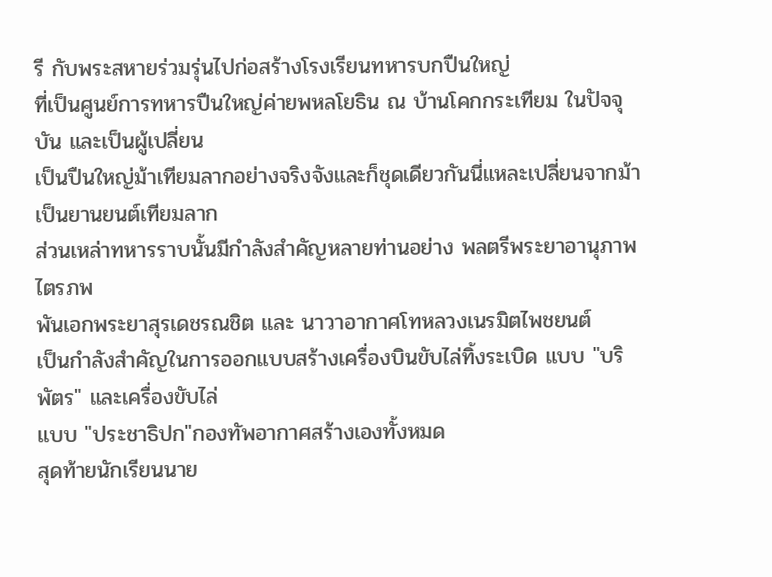รี กับพระสหายร่วมรุ่นไปก่อสร้างโรงเรียนทหารบกปืนใหญ่
ที่เป็นศูนย์การทหารปืนใหญ่ค่ายพหลโยธิน ณ บ้านโคกกระเทียม ในปัจจุบัน และเป็นผู้เปลี่ยน
เป็นปืนใหญ่ม้าเทียมลากอย่างจริงจังและก็ชุดเดียวกันนี่แหละเปลี่ยนจากม้าเป็นยานยนต์เทียมลาก
ส่วนเหล่าทหารราบนั้นมีกำลังสำคัญหลายท่านอย่าง พลตรีพระยาอานุภาพไตรภพ
พันเอกพระยาสุรเดชรณชิต และ นาวาอากาศโทหลวงเนรมิตไพชยนต์
เป็นกำลังสำคัญในการออกแบบสร้างเครื่องบินขับไล่ทิ้งระเบิด แบบ "บริพัตร" และเครื่องขับไล่
แบบ "ประชาธิปก"กองทัพอากาศสร้างเองทั้งหมด
สุดท้ายนักเรียนนาย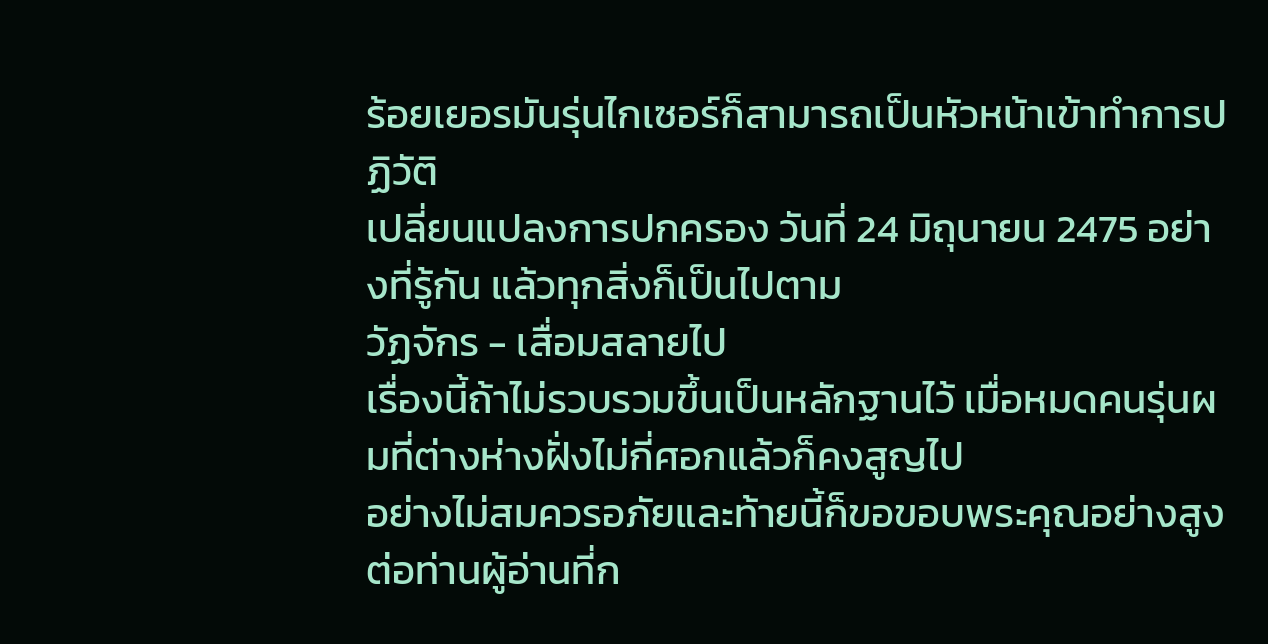ร้อยเยอรมันรุ่นไกเซอร์ก็สามารถเป็นหัวหน้าเข้าทำการปฏิวัติ
เปลี่ยนแปลงการปกครอง วันที่ 24 มิถุนายน 2475 อย่างที่รู้กัน แล้วทุกสิ่งก็เป็นไปตาม
วัฏจักร - เสื่อมสลายไป
เรื่องนี้ถ้าไม่รวบรวมขึ้นเป็นหลักฐานไว้ เมื่อหมดคนรุ่นผมที่ต่างห่างฝั่งไม่กี่ศอกแล้วก็คงสูญไป
อย่างไม่สมควรอภัยและท้ายนี้ก็ขอขอบพระคุณอย่างสูงต่อท่านผู้อ่านที่ก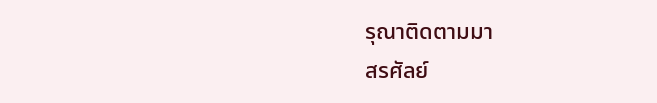รุณาติดตามมา
สรศัลย์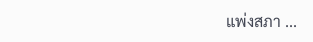แพ่งสภา ...